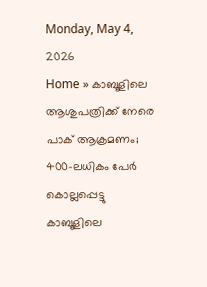Monday, May 4, 2026
Home » കാബൂളിലെ ആശുപത്രിക്ക് നേരെ പാക് ആക്രമണം; 400-ലധികം പേർ കൊല്ലപ്പെട്ടു
കാബൂളിലെ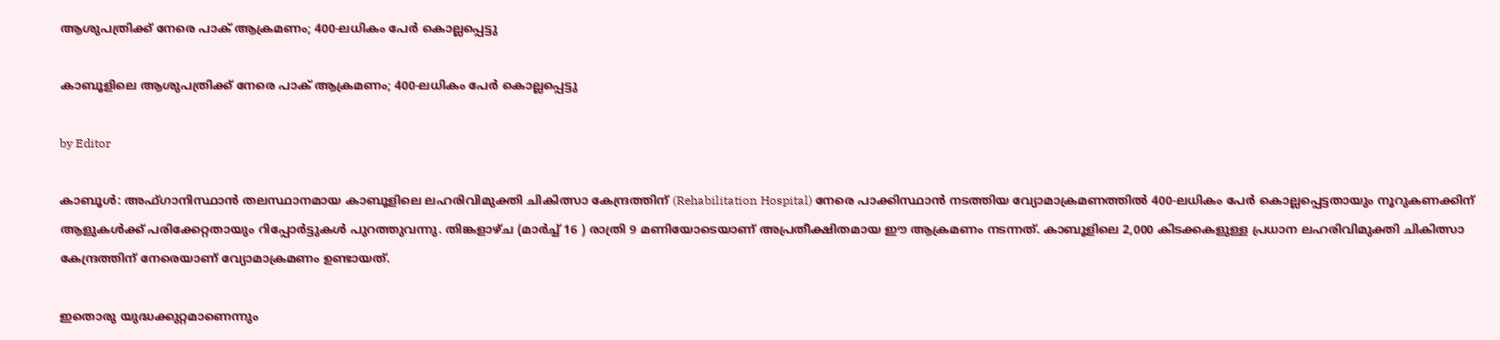ആശുപത്രിക്ക് നേരെ പാക് ആക്രമണം; 400-ലധികം പേർ കൊല്ലപ്പെട്ടു

കാബൂളിലെ ആശുപത്രിക്ക് നേരെ പാക് ആക്രമണം; 400-ലധികം പേർ കൊല്ലപ്പെട്ടു

by Editor

കാബൂൾ: അഫ്ഗാനിസ്ഥാൻ തലസ്ഥാനമായ കാബൂളിലെ ലഹരിവിമുക്തി ചികിത്സാ കേന്ദ്രത്തിന് (Rehabilitation Hospital) നേരെ പാക്കിസ്ഥാൻ നടത്തിയ വ്യോമാക്രമണത്തിൽ 400-ലധികം പേർ കൊല്ലപ്പെട്ടതായും നൂറുകണക്കിന് ആളുകൾക്ക് പരിക്കേറ്റതായും റിപ്പോർട്ടുകൾ പുറത്തുവന്നു. തിങ്കളാഴ്ച (മാർച്ച് 16 ) രാത്രി 9 മണിയോടെയാണ് അപ്രതീക്ഷിതമായ ഈ ആക്രമണം നടന്നത്. കാബൂളിലെ 2,000 കിടക്കകളുള്ള പ്രധാന ലഹരിവിമുക്തി ചികിത്സാ കേന്ദ്രത്തിന് നേരെയാണ് വ്യോമാക്രമണം ഉണ്ടായത്.

ഇതൊരു യുദ്ധക്കുറ്റമാണെന്നും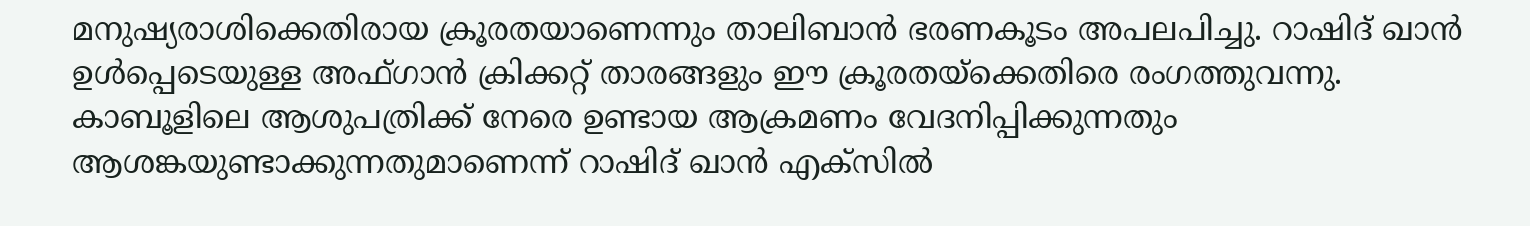മനുഷ്യരാശിക്കെതിരായ ക്രൂരതയാണെന്നും താലിബാൻ ഭരണകൂടം അപലപിച്ചു. റാഷിദ് ഖാൻ ഉൾപ്പെടെയുള്ള അഫ്ഗാൻ ക്രിക്കറ്റ് താരങ്ങളും ഈ ക്രൂരതയ്ക്കെതിരെ രംഗത്തുവന്നു. കാബൂളിലെ ആശുപത്രിക്ക് നേരെ ഉണ്ടായ ആക്രമണം വേദനിപ്പിക്കുന്നതും ആശങ്കയുണ്ടാക്കുന്നതുമാണെന്ന് റാഷിദ് ഖാൻ എക്‌സിൽ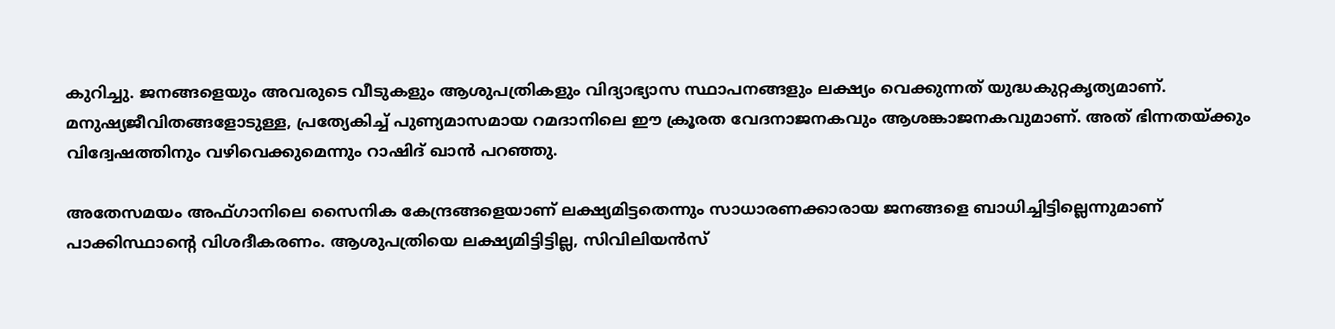കുറിച്ചു. ജനങ്ങളെയും അവരുടെ വീടുകളും ആശുപത്രികളും വിദ്യാഭ്യാസ സ്ഥാപനങ്ങളും ലക്ഷ്യം വെക്കുന്നത് യുദ്ധകുറ്റകൃത്യമാണ്. മനുഷ്യജീവിതങ്ങളോടുള്ള, പ്രത്യേകിച്ച് പുണ്യമാസമായ റമദാനിലെ ഈ ക്രൂരത വേദനാജനകവും ആശങ്കാജനകവുമാണ്. അത് ഭിന്നതയ്ക്കും വിദ്വേഷത്തിനും വഴിവെക്കുമെന്നും റാഷിദ് ഖാൻ പറഞ്ഞു.

അതേസമയം അഫ്ഗാനിലെ സൈനിക കേന്ദ്രങ്ങളെയാണ് ലക്ഷ്യമിട്ടതെന്നും സാധാരണക്കാരായ ജനങ്ങളെ ബാധിച്ചിട്ടില്ലെന്നുമാണ് പാക്കിസ്ഥാന്റെ വിശദീകരണം. ആശുപത്രിയെ ലക്ഷ്യമിട്ടിട്ടില്ല, സിവിലിയൻസ്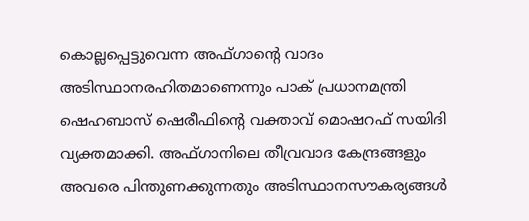കൊല്ലപ്പെട്ടുവെന്ന അഫ്ഗാന്റെ വാദം അടിസ്ഥാനരഹിതമാണെന്നും പാക് പ്രധാനമന്ത്രി ഷെഹബാസ് ഷെരീഫിന്റെ വക്താവ് മൊഷറഫ് സയിദി വ്യക്തമാക്കി. അഫ്ഗാനിലെ തീവ്രവാദ കേന്ദ്രങ്ങളും അവരെ പിന്തുണക്കുന്നതും അടിസ്ഥാനസൗകര്യങ്ങൾ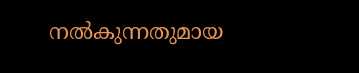നൽകുന്നതുമായ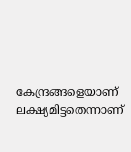കേന്ദ്രങ്ങളെയാണ് ലക്ഷ്യമിട്ടതെന്നാണ്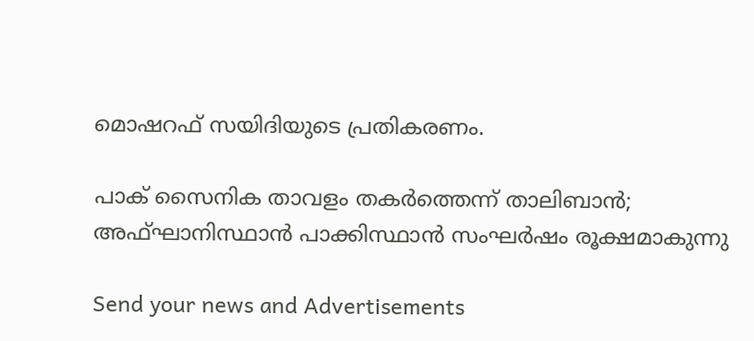മൊഷറഫ് സയിദിയുടെ പ്രതികരണം.

പാക് സൈനിക താവളം തകർത്തെന്ന് താലിബാൻ; അഫ്ഘാനിസ്ഥാൻ പാക്കിസ്ഥാൻ സംഘർഷം രൂക്ഷമാകുന്നു

Send your news and Advertisements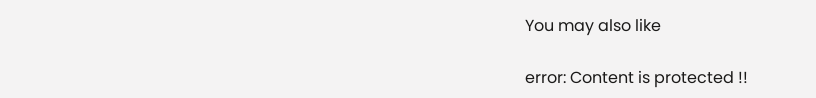You may also like

error: Content is protected !!